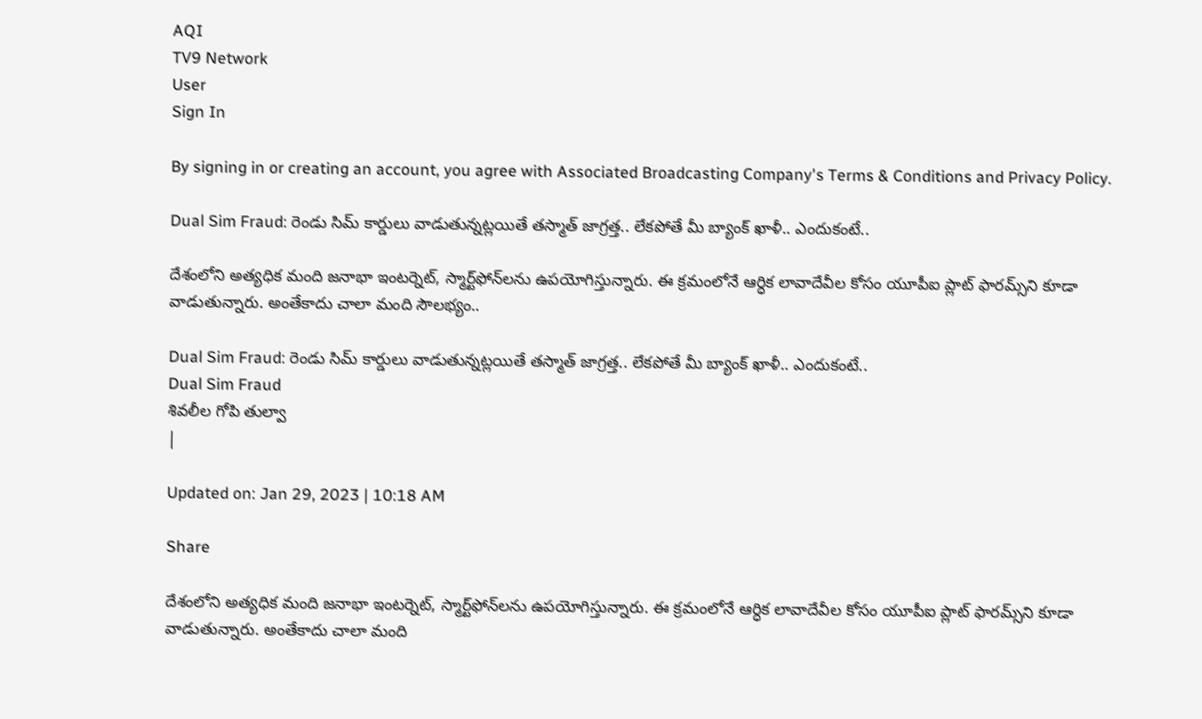AQI
TV9 Network
User
Sign In

By signing in or creating an account, you agree with Associated Broadcasting Company's Terms & Conditions and Privacy Policy.

Dual Sim Fraud: రెండు సిమ్ కార్డులు వాడుతున్నట్లయితే తస్మాత్ జాగ్రత్త.. లేకపోతే మీ బ్యాంక్ ఖాళీ.. ఎందుకంటే..

దేశంలోని అత్యధిక మంది జనాభా ఇంటర్నెట్, స్మార్ట్‌ఫోన్‌లను ఉపయోగిస్తున్నారు. ఈ క్రమంలోనే ఆర్ధిక లావాదేవీల కోసం యూపీఐ ప్లాట్‌ ఫారమ్స్‌ని కూడా వాడుతున్నారు. అంతేకాదు చాలా మంది సౌలభ్యం..

Dual Sim Fraud: రెండు సిమ్ కార్డులు వాడుతున్నట్లయితే తస్మాత్ జాగ్రత్త.. లేకపోతే మీ బ్యాంక్ ఖాళీ.. ఎందుకంటే..
Dual Sim Fraud
శివలీల గోపి తుల్వా
|

Updated on: Jan 29, 2023 | 10:18 AM

Share

దేశంలోని అత్యధిక మంది జనాభా ఇంటర్నెట్, స్మార్ట్‌ఫోన్‌లను ఉపయోగిస్తున్నారు. ఈ క్రమంలోనే ఆర్ధిక లావాదేవీల కోసం యూపీఐ ప్లాట్‌ ఫారమ్స్‌ని కూడా వాడుతున్నారు. అంతేకాదు చాలా మంది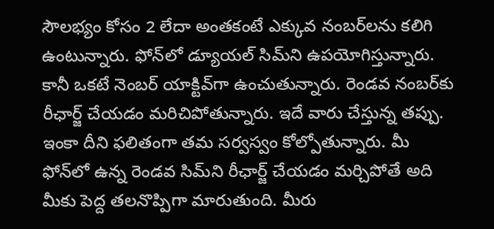సౌలభ్యం కోసం 2 లేదా అంతకంటే ఎక్కువ నంబర్‌లను కలిగి ఉంటున్నారు. ఫోన్‌లో డ్యూయల్ సిమ్‌ని ఉపయోగిస్తున్నారు. కానీ ఒకటే నెంబర్‌ యాక్టివ్‌గా ఉంచుతున్నారు. రెండవ నంబర్‌కు రీఛార్జ్ చేయడం మరిచిపోతున్నారు. ఇదే వారు చేస్తున్న తప్పు. ఇంకా దీని ఫలితంగా తమ సర్వస్వం కోల్పోతున్నారు. మీ ఫోన్‌లో ఉన్న రెండవ సిమ్‌ని రీఛార్జ్ చేయడం మర్చిపోతే అది మీకు పెద్ద తలనొప్పిగా మారుతుంది. మీరు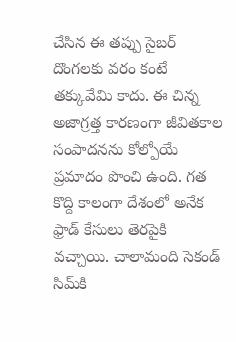చేసిన ఈ తప్పు సైబర్ దొంగలకు వరం కంటే తక్కువేమి కాదు. ఈ చిన్న అజాగ్రత్త కారణంగా జీవితకాల సంపాదనను కోల్పోయే ప్రమాదం పొంచి ఉంది. గత కొద్ది కాలంగా దేశంలో అనేక ఫ్రాడ్‌ కేసులు తెరపైకి వచ్చాయి. చాలామంది సెకండ్‌ సిమ్‌కి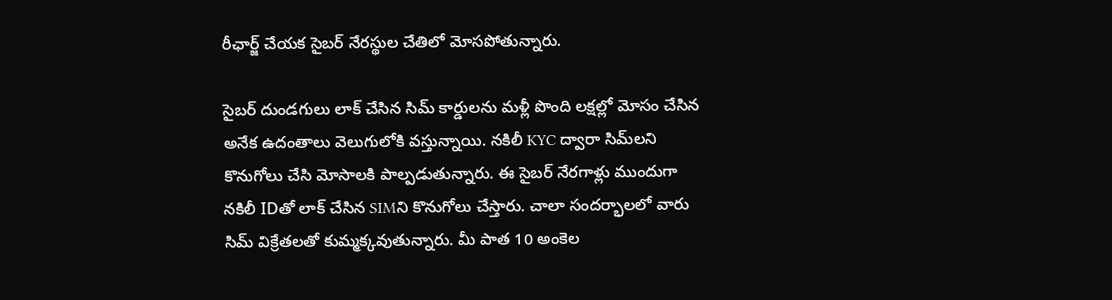రీఛార్జ్‌ చేయక సైబర్‌ నేరస్థుల చేతిలో మోసపోతున్నారు.

సైబర్ దుండగులు లాక్ చేసిన సిమ్ కార్డులను మళ్లీ పొంది లక్షల్లో మోసం చేసిన అనేక ఉదంతాలు వెలుగులోకి వస్తున్నాయి. నకిలీ KYC ద్వారా సిమ్‌లని కొనుగోలు చేసి మోసాలకి పాల్పడుతున్నారు. ఈ సైబర్ నేరగాళ్లు ముందుగా నకిలీ IDతో లాక్ చేసిన SIMని కొనుగోలు చేస్తారు. చాలా సందర్భాలలో వారు సిమ్ విక్రేతలతో కుమ్మక్కవుతున్నారు. మీ పాత 10 అంకెల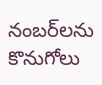నంబర్‌లను కొనుగోలు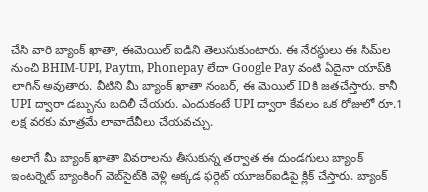చేసి వారి బ్యాంక్ ఖాతా, ఈమెయిల్ ఐడిని తెలుసుకుంటారు. ఈ నేరస్థులు ఈ సిమ్‌ల నుంచి BHIM-UPI, Paytm, Phonepay లేదా Google Pay వంటి ఏదైనా యాప్‌కి లాగిన్ అవుతారు. వీటిని మీ బ్యాంక్ ఖాతా నంబర్, ఈ మెయిల్ IDకి జతచేస్తారు. కానీ UPI ద్వారా డబ్బును బదిలీ చేయరు. ఎందుకంటే UPI ద్వారా కేవలం ఒక రోజులో రూ.1 లక్ష వరకు మాత్రమే లావాదేవీలు చేయవచ్చు.

అలాగే మీ బ్యాంక్ ఖాతా వివరాలను తీసుకున్న తర్వాత ఈ దుండగులు బ్యాంక్ ఇంటర్నెట్ బ్యాంకింగ్ వెబ్‌సైట్‌కి వెళ్లి అక్కడ ఫర్గెట్ యూజర్‌ఐడిపై క్లిక్ చేస్తారు. బ్యాంక్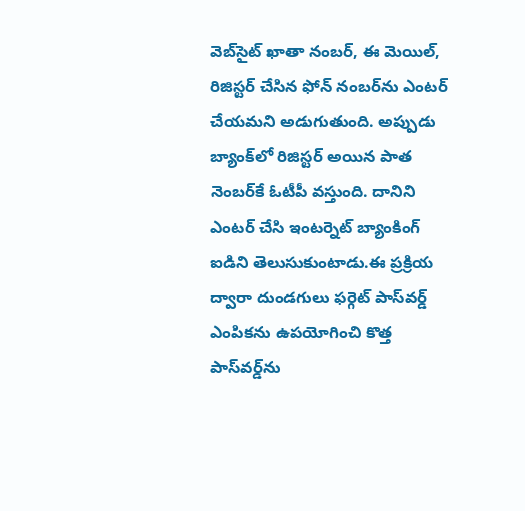వెబ్‌సైట్ ఖాతా నంబర్, ఈ మెయిల్, రిజిస్టర్ చేసిన ఫోన్ నంబర్‌ను ఎంటర్‌ చేయమని అడుగుతుంది. అప్పుడు బ్యాంక్‌లో రిజిస్టర్ అయిన పాత నెంబర్‌కే ఓటీపీ వస్తుంది. దానిని ఎంటర్‌ చేసి ఇంటర్నెట్ బ్యాంకింగ్ ఐడిని తెలుసుకుంటాడు.ఈ ప్రక్రియ ద్వారా దుండగులు ఫర్గెట్ పాస్‌వర్డ్ ఎంపికను ఉపయోగించి కొత్త పాస్‌వర్డ్‌ను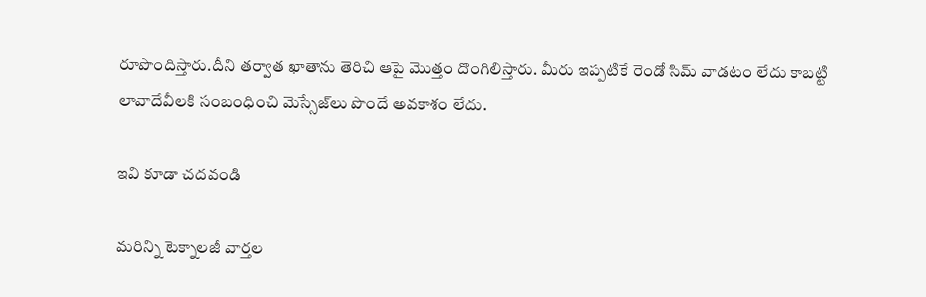రూపొందిస్తారు.దీని తర్వాత ఖాతాను తెరిచి ఆపై మొత్తం దొంగిలిస్తారు. మీరు ఇప్పటికే రెండో సిమ్‌ వాడటం లేదు కాబట్టి లావాదేవీలకి సంబంధించి మెస్సేజ్‌లు పొందే అవకాశం లేదు.

ఇవి కూడా చదవండి

మరిన్ని టెక్నాలజీ వార్తల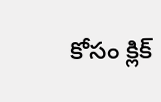కోసం క్లిక్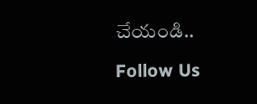చేయండి..

Follow Us